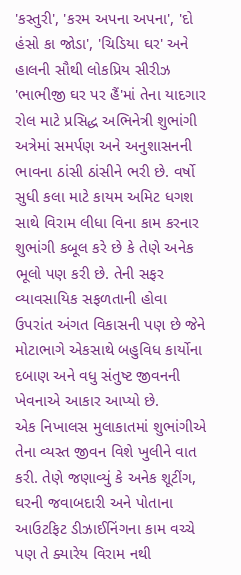'કસ્તુરી', 'કરમ અપના અપના', 'દો હંસો કા જોડા', 'ચિડિયા ઘર' અને હાલની સૌથી લોકપ્રિય સીરીઝ 'ભાભીજી ઘર પર હૈં'માં તેના યાદગાર રોલ માટે પ્રસિદ્ધ અભિનેત્રી શુભાંગી અત્રેમાં સમર્પણ અને અનુશાસનની ભાવના ઠાંસી ઠાંસીને ભરી છે. વર્ષો સુધી કલા માટે કાયમ અમિટ ધગશ સાથે વિરામ લીધા વિના કામ કરનાર શુભાંગી કબૂલ કરે છે કે તેણે અનેક ભૂલો પણ કરી છે. તેની સફર વ્યાવસાયિક સફળતાની હોવા ઉપરાંત અંગત વિકાસની પણ છે જેને મોટાભાગે એકસાથે બહુવિધ કાર્યોના દબાણ અને વધુ સંતુષ્ટ જીવનની ખેવનાએ આકાર આપ્યો છે.
એક નિખાલસ મુલાકાતમાં શુભાંગીએ તેના વ્યસ્ત જીવન વિશે ખુલીને વાત કરી. તેણે જણાવ્યું કે અનેક શૂટીંગ, ઘરની જવાબદારી અને પોતાના આઉટફિટ ડીઝાઈનિંગના કામ વચ્ચે પણ તે ક્યારેય વિરામ નથી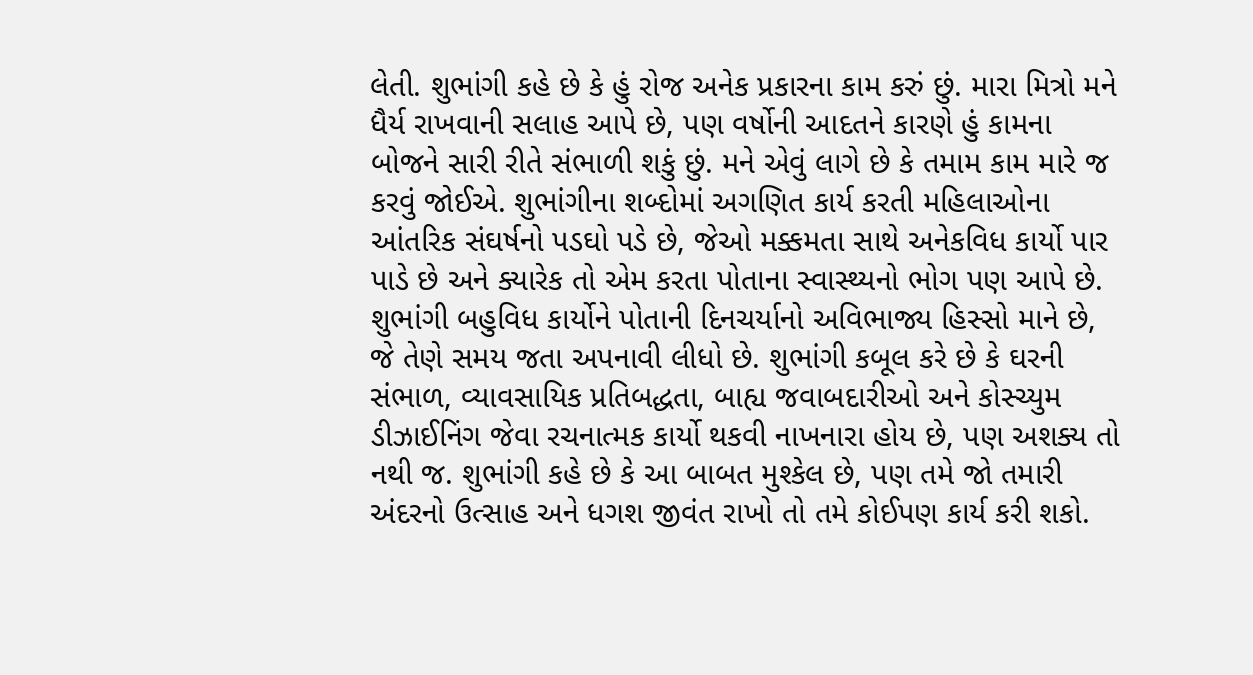લેતી. શુભાંગી કહે છે કે હું રોજ અનેક પ્રકારના કામ કરું છું. મારા મિત્રો મને ધૈર્ય રાખવાની સલાહ આપે છે, પણ વર્ષોની આદતને કારણે હું કામના બોજને સારી રીતે સંભાળી શકું છું. મને એવું લાગે છે કે તમામ કામ મારે જ કરવું જોઈએ. શુભાંગીના શબ્દોમાં અગણિત કાર્ય કરતી મહિલાઓના આંતરિક સંઘર્ષનો પડઘો પડે છે, જેઓ મક્કમતા સાથે અનેકવિધ કાર્યો પાર પાડે છે અને ક્યારેક તો એમ કરતા પોતાના સ્વાસ્થ્યનો ભોગ પણ આપે છે.
શુભાંગી બહુવિધ કાર્યોને પોતાની દિનચર્યાનો અવિભાજ્ય હિસ્સો માને છે, જે તેણે સમય જતા અપનાવી લીધો છે. શુભાંગી કબૂલ કરે છે કે ઘરની સંભાળ, વ્યાવસાયિક પ્રતિબદ્ધતા, બાહ્ય જવાબદારીઓ અને કોસ્ચ્યુમ ડીઝાઈનિંગ જેવા રચનાત્મક કાર્યો થકવી નાખનારા હોય છે, પણ અશક્ય તો નથી જ. શુભાંગી કહે છે કે આ બાબત મુશ્કેલ છે, પણ તમે જો તમારી અંદરનો ઉત્સાહ અને ધગશ જીવંત રાખો તો તમે કોઈપણ કાર્ય કરી શકો.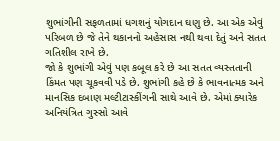શુભાંગીની સફળતામાં ધગશનું યોગદાન ઘણુ છે. આ એક એવું પરિબળ છે જે તેને થકાનનો અહેસાસ નથી થવા દેતું અને સતત ગતિશીલ રાખે છે.
જો કે શુભાંગી એવું પણ કબૂલ કરે છે આ સતત વ્યસ્તતાની કિંમત પણ ચૂકવવી પડે છે. શુભાંગી કહે છે કે ભાવનાત્મક અને માનસિક દબાણ મલ્ટીટાસ્કીંગની સાથે આવે છે. એમાં ક્યારેક અનિયંત્રિત ગુસ્સો આવે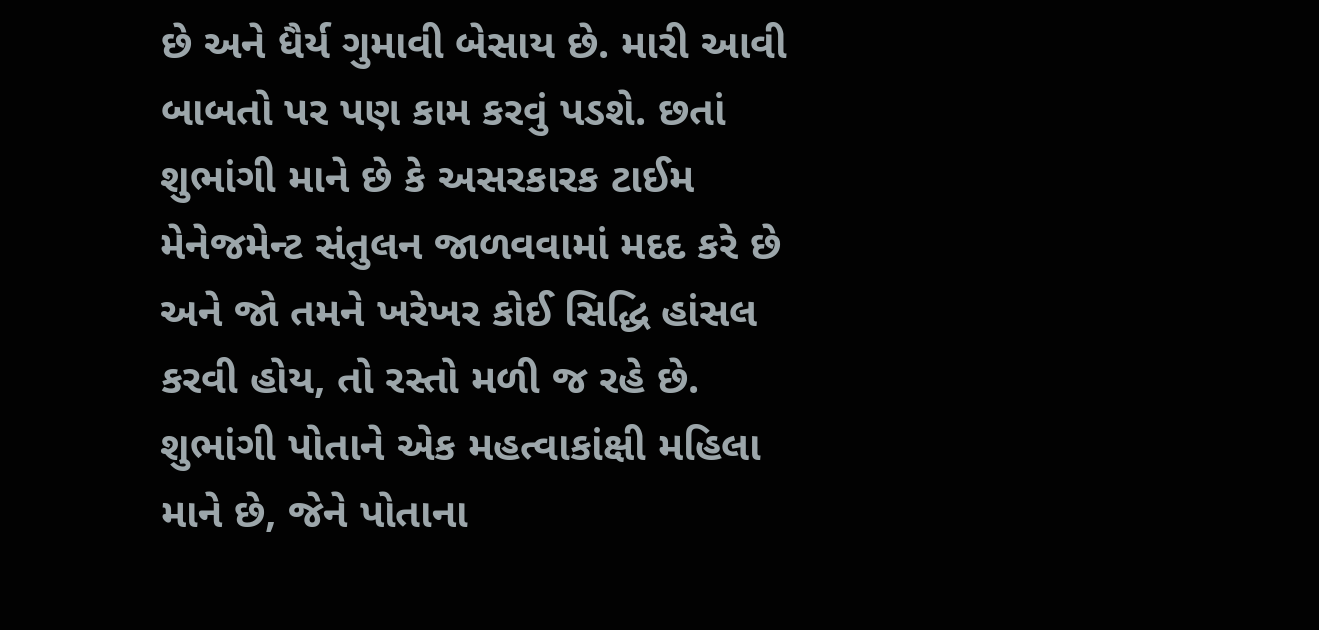છે અને ધૈર્ય ગુમાવી બેસાય છે. મારી આવી બાબતો પર પણ કામ કરવું પડશે. છતાં શુભાંગી માને છે કે અસરકારક ટાઈમ મેનેજમેન્ટ સંતુલન જાળવવામાં મદદ કરે છે અને જો તમને ખરેખર કોઈ સિદ્ધિ હાંસલ કરવી હોય, તો રસ્તો મળી જ રહે છે.
શુભાંગી પોતાને એક મહત્વાકાંક્ષી મહિલા માને છે, જેને પોતાના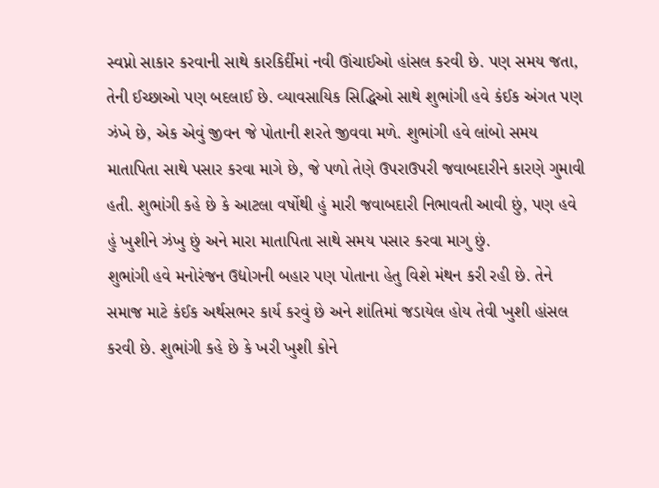સ્વપ્નો સાકાર કરવાની સાથે કારકિર્દીમાં નવી ઊંચાઈઓ હાંસલ કરવી છે. પણ સમય જતા, તેની ઈચ્છાઓ પણ બદલાઈ છે. વ્યાવસાયિક સિદ્ધિઓ સાથે શુભાંગી હવે કંઈક અંગત પણ ઝંખે છે, એક એવું જીવન જે પોતાની શરતે જીવવા મળે. શુભાંગી હવે લાંબો સમય માતાપિતા સાથે પસાર કરવા માગે છે, જે પળો તેણે ઉપરાઉપરી જવાબદારીને કારણે ગુમાવી હતી. શુભાંગી કહે છે કે આટલા વર્ષોથી હું મારી જવાબદારી નિભાવતી આવી છું, પણ હવે હું ખુશીને ઝંખુ છું અને મારા માતાપિતા સાથે સમય પસાર કરવા માગુ છું.
શુભાંગી હવે મનોરંજન ઉદ્યોગની બહાર પણ પોતાના હેતુ વિશે મંથન કરી રહી છે. તેને સમાજ માટે કંઈક અર્થસભર કાર્ય કરવું છે અને શાંતિમાં જડાયેલ હોય તેવી ખુશી હાંસલ કરવી છે. શુભાંગી કહે છે કે ખરી ખુશી કોને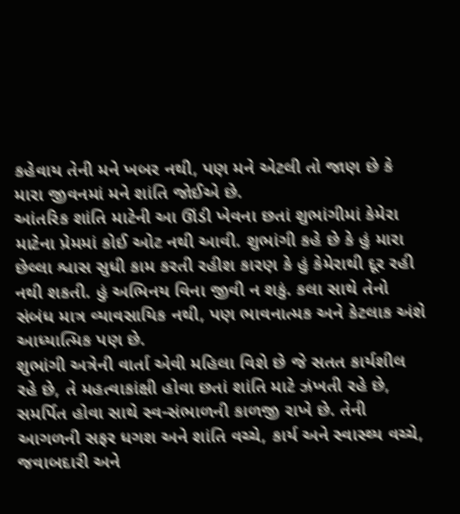કહેવાય તેની મને ખબર નથી, પણ મને એટલી તો જાણ છે કે મારા જીવનમાં મને શાંતિ જોઈએ છે.
આંતરિક શાંતિ માટેની આ ઊંડી ખેવના છતાં શુભાંગીમાં કેમેરા માટેના પ્રેમમાં કોઈ ઓટ નથી આવી. શુભાંગી કહે છે કે હું મારા છેલ્લા શ્વાસ સુધી કામ કરતી રહીશ કારણ કે હું કેમેરાથી દૂર રહી નથી શકતી. હું અભિનય વિના જીવી ન શકું. કલા સાથે તેનો સંબંધ માત્ર વ્યાવસાયિક નથી, પણ ભાવનાત્મક અને કેટલાક અંશે આધ્યાત્મિક પણ છે.
શુભાંગી અત્રેની વાર્તા એવી મહિલા વિશે છે જે સતત કાર્યશીલ રહે છે, તે મહત્વાકાંક્ષી હોવા છતાં શાંતિ માટે ઝંખતી રહે છે, સમર્પિત હોવા સાથે સ્વ-સંભાળની કાળજી રાખે છે. તેની આગળની સફર ધગશ અને શાંતિ વચ્ચે, કાર્ય અને સ્વાસ્થ્ય વચ્ચે, જવાબદારી અને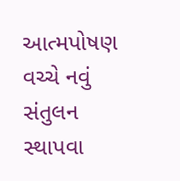આત્મપોષણ વચ્ચે નવું સંતુલન સ્થાપવા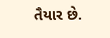તૈયાર છે.